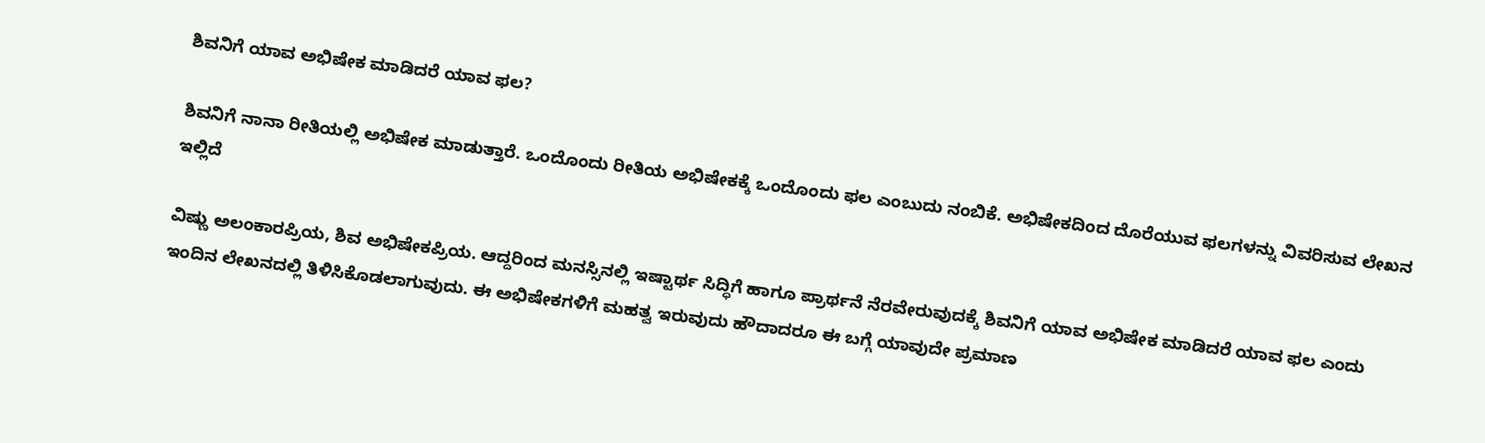ಶಿವನಿಗೆ ಯಾವ ಅಭಿಷೇಕ ಮಾಡಿದರೆ ಯಾವ ಫಲ?

ಶಿವನಿಗೆ ನಾನಾ ರೀತಿಯಲ್ಲಿ ಅಭಿಷೇಕ ಮಾಡುತ್ತಾರೆ. ಒಂದೊಂದು ರೀತಿಯ ಅಭಿಷೇಕಕ್ಕೆ ಒಂದೊಂದು ಫಲ ಎಂಬುದು ನಂಬಿಕೆ. ಅಭಿಷೇಕದಿಂದ ದೊರೆಯುವ ಫಲಗಳನ್ನು ವಿವರಿಸುವ ಲೇಖನ ಇಲ್ಲಿದೆ

ವಿಷ್ಣು ಅಲಂಕಾರಪ್ರಿಯ, ಶಿವ ಅಭಿಷೇಕಪ್ರಿಯ. ಆದ್ದರಿಂದ ಮನಸ್ಸಿನಲ್ಲಿ ಇಷ್ಟಾರ್ಥ ಸಿದ್ಧಿಗೆ ಹಾಗೂ ಪ್ರಾರ್ಥನೆ ನೆರವೇರುವುದಕ್ಕೆ ಶಿವನಿಗೆ ಯಾವ ಅಭಿಷೇಕ ಮಾಡಿದರೆ ಯಾವ ಫಲ ಎಂದು ಇಂದಿನ ಲೇಖನದಲ್ಲಿ ತಿಳಿಸಿಕೊಡಲಾಗುವುದು. ಈ ಅಭಿಷೇಕಗಳಿಗೆ ಮಹತ್ವ ಇರುವುದು ಹೌದಾದರೂ ಈ ಬಗ್ಗೆ ಯಾವುದೇ ಪ್ರಮಾಣ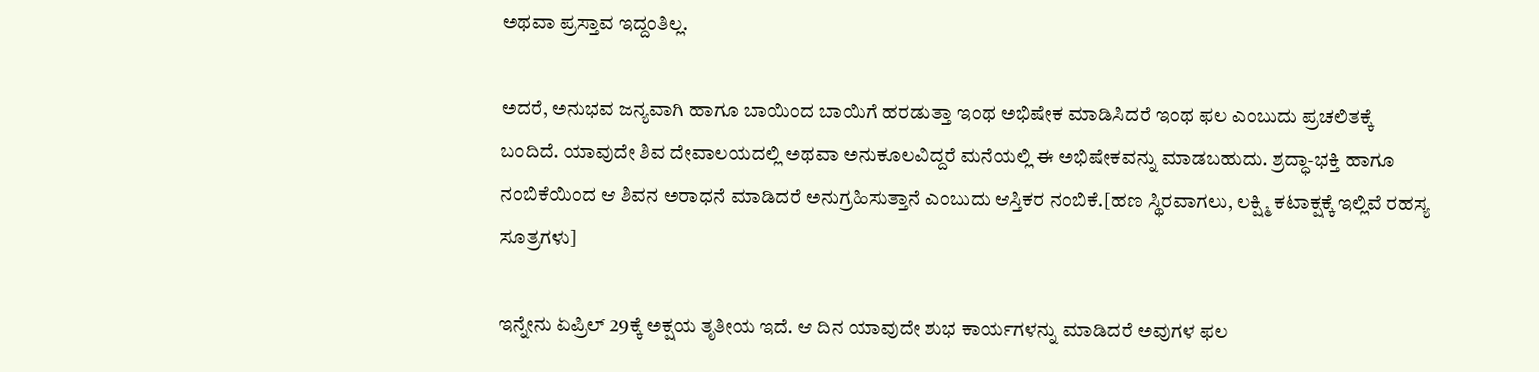ಅಥವಾ ಪ್ರಸ್ತಾವ ಇದ್ದಂತಿಲ್ಲ.

ಅದರೆ, ಅನುಭವ ಜನ್ಯವಾಗಿ ಹಾಗೂ ಬಾಯಿಂದ ಬಾಯಿಗೆ ಹರಡುತ್ತಾ ಇಂಥ ಅಭಿಷೇಕ ಮಾಡಿಸಿದರೆ ಇಂಥ ಫಲ ಎಂಬುದು ಪ್ರಚಲಿತಕ್ಕೆ ಬಂದಿದೆ. ಯಾವುದೇ ಶಿವ ದೇವಾಲಯದಲ್ಲಿ ಅಥವಾ ಅನುಕೂಲವಿದ್ದರೆ ಮನೆಯಲ್ಲಿ ಈ ಅಭಿಷೇಕವನ್ನು ಮಾಡಬಹುದು. ಶ್ರದ್ಧಾ-ಭಕ್ತಿ ಹಾಗೂ ನಂಬಿಕೆಯಿಂದ ಆ ಶಿವನ ಅರಾಧನೆ ಮಾಡಿದರೆ ಅನುಗ್ರಹಿಸುತ್ತಾನೆ ಎಂಬುದು ಆಸ್ತಿಕರ ನಂಬಿಕೆ.[ಹಣ ಸ್ಥಿರವಾಗಲು, ಲಕ್ಷ್ಮಿ ಕಟಾಕ್ಷಕ್ಕೆ ಇಲ್ಲಿವೆ ರಹಸ್ಯ ಸೂತ್ರಗಳು]

ಇನ್ನೇನು ಏಪ್ರಿಲ್ 29ಕ್ಕೆ ಅಕ್ಷಯ ತೃತೀಯ ಇದೆ. ಆ ದಿನ ಯಾವುದೇ ಶುಭ ಕಾರ್ಯಗಳನ್ನು ಮಾಡಿದರೆ ಅವುಗಳ ಫಲ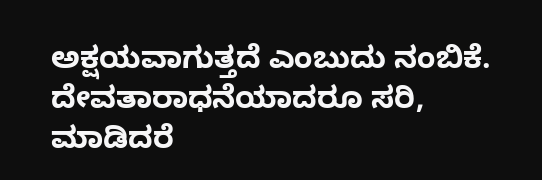ಅಕ್ಷಯವಾಗುತ್ತದೆ ಎಂಬುದು ನಂಬಿಕೆ. ದೇವತಾರಾಧನೆಯಾದರೂ ಸರಿ, ಮಾಡಿದರೆ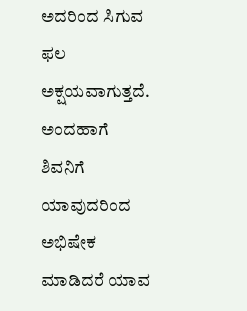ಅದರಿಂದ ಸಿಗುವ ಫಲ ಅಕ್ಷಯವಾಗುತ್ತದೆ. ಅಂದಹಾಗೆ ಶಿವನಿಗೆ ಯಾವುದರಿಂದ ಅಭಿಷೇಕ ಮಾಡಿದರೆ ಯಾವ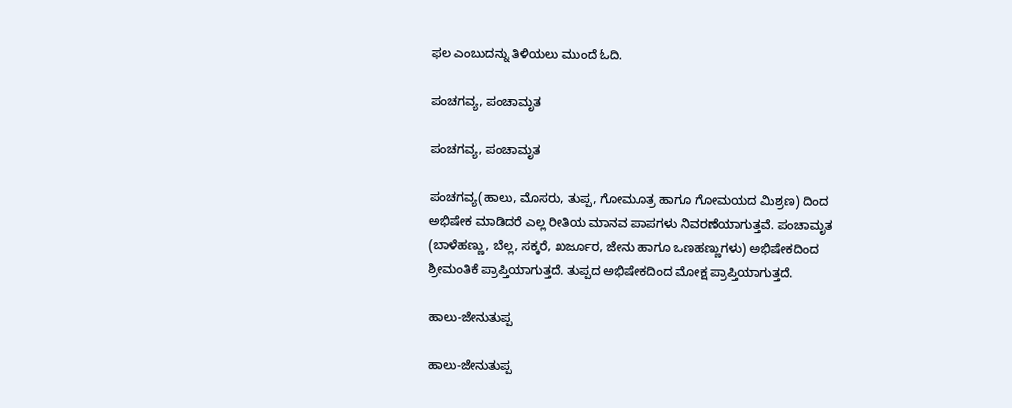ಫಲ ಎಂಬುದನ್ನು ತಿಳಿಯಲು ಮುಂದೆ ಓದಿ.

ಪಂಚಗವ್ಯ, ಪಂಚಾಮೃತ

ಪಂಚಗವ್ಯ, ಪಂಚಾಮೃತ

ಪಂಚಗವ್ಯ(ಹಾಲು, ಮೊಸರು, ತುಪ್ಪ, ಗೋಮೂತ್ರ ಹಾಗೂ ಗೋಮಯದ ಮಿಶ್ರಣ) ದಿಂದ ಅಭಿಷೇಕ ಮಾಡಿದರೆ ಎಲ್ಲ ರೀತಿಯ ಮಾನವ ಪಾಪಗಳು ನಿವರಣೆಯಾಗುತ್ತವೆ. ಪಂಚಾಮೃತ (ಬಾಳೆಹಣ್ಣು, ಬೆಲ್ಲ, ಸಕ್ಕರೆ, ಖರ್ಜೂರ, ಜೇನು ಹಾಗೂ ಒಣಹಣ್ಣುಗಳು) ಅಭಿಷೇಕದಿಂದ ಶ್ರೀಮಂತಿಕೆ ಪ್ರಾಪ್ತಿಯಾಗುತ್ತದೆ. ತುಪ್ಪದ ಅಭಿಷೇಕದಿಂದ ಮೋಕ್ಷ ಪ್ರಾಪ್ತಿಯಾಗುತ್ತದೆ.

ಹಾಲು-ಜೇನುತುಪ್ಪ

ಹಾಲು-ಜೇನುತುಪ್ಪ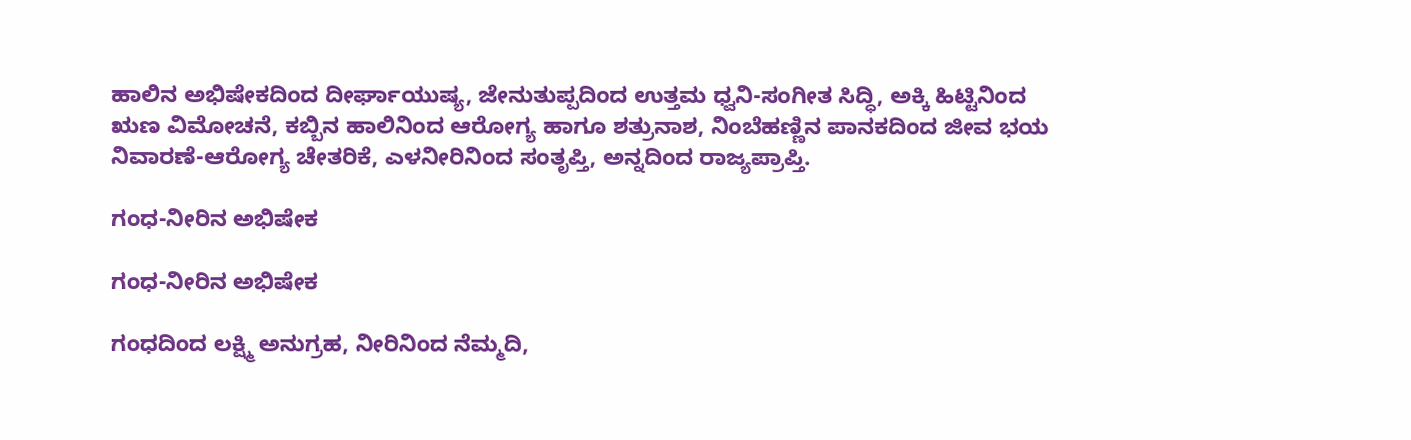ಹಾಲಿನ ಅಭಿಷೇಕದಿಂದ ದೀರ್ಘಾಯುಷ್ಯ, ಜೇನುತುಪ್ಪದಿಂದ ಉತ್ತಮ ಧ್ವನಿ-ಸಂಗೀತ ಸಿದ್ಧಿ, ಅಕ್ಕಿ ಹಿಟ್ಟಿನಿಂದ ಋಣ ವಿಮೋಚನೆ, ಕಬ್ಬಿನ ಹಾಲಿನಿಂದ ಆರೋಗ್ಯ ಹಾಗೂ ಶತ್ರುನಾಶ, ನಿಂಬೆಹಣ್ಣಿನ ಪಾನಕದಿಂದ ಜೀವ ಭಯ ನಿವಾರಣೆ-ಆರೋಗ್ಯ ಚೇತರಿಕೆ, ಎಳನೀರಿನಿಂದ ಸಂತೃಪ್ತಿ, ಅನ್ನದಿಂದ ರಾಜ್ಯಪ್ರಾಪ್ತಿ.

ಗಂಧ-ನೀರಿನ ಅಭಿಷೇಕ

ಗಂಧ-ನೀರಿನ ಅಭಿಷೇಕ

ಗಂಧದಿಂದ ಲಕ್ಷ್ಮಿ ಅನುಗ್ರಹ, ನೀರಿನಿಂದ ನೆಮ್ಮದಿ,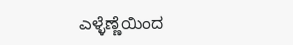ಎಳ್ಳೆಣ್ಣೆಯಿಂದ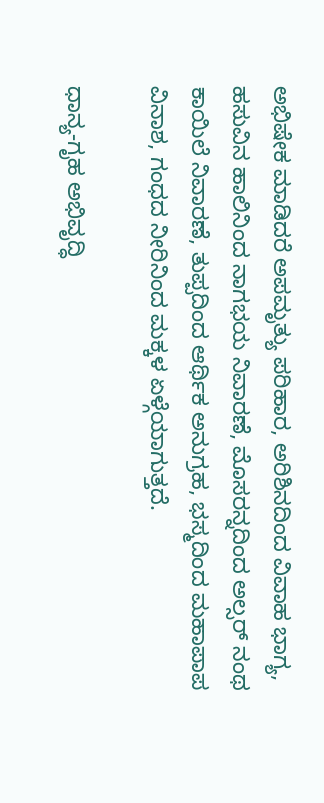ಅಭಿಷೇಕ ಮಾಡಿದರೆ ಅಪಮೃತ್ಯು ಪರಿಹಾರ, ಅರಿಶಿನದಿಂದ ವಿವಾಹ ಭಾಗ್ಯ, ಹಸುವಿನ ಹಾಲಿನಿಂದ ನಾಗಭಯ ನಿವಾರಣೆ, ಮೊಸರನ್ನದಿಂದ ಅಲ್ಸರ್ ನಂಥ ಕಾಯಿಲೆ ನಿವಾರಣೆ, ತುಪ್ಪದಿಂದ ಆರ್ಥಿಕ ಅನುಗ್ರಹ, ಭಸ್ಮದಿಂದ ಮಹಾಪಾಪ ವಿನಾಶ, ಗಂಧದ ನೀರಿನಿಂದ ಮಕ್ಕಳ ಏಳ್ಗೆಯಾಗುತ್ತದೆ.

ಧಾನ್ಯ-ಗೃಹ ಅಭಿವೃದ್ಧಿ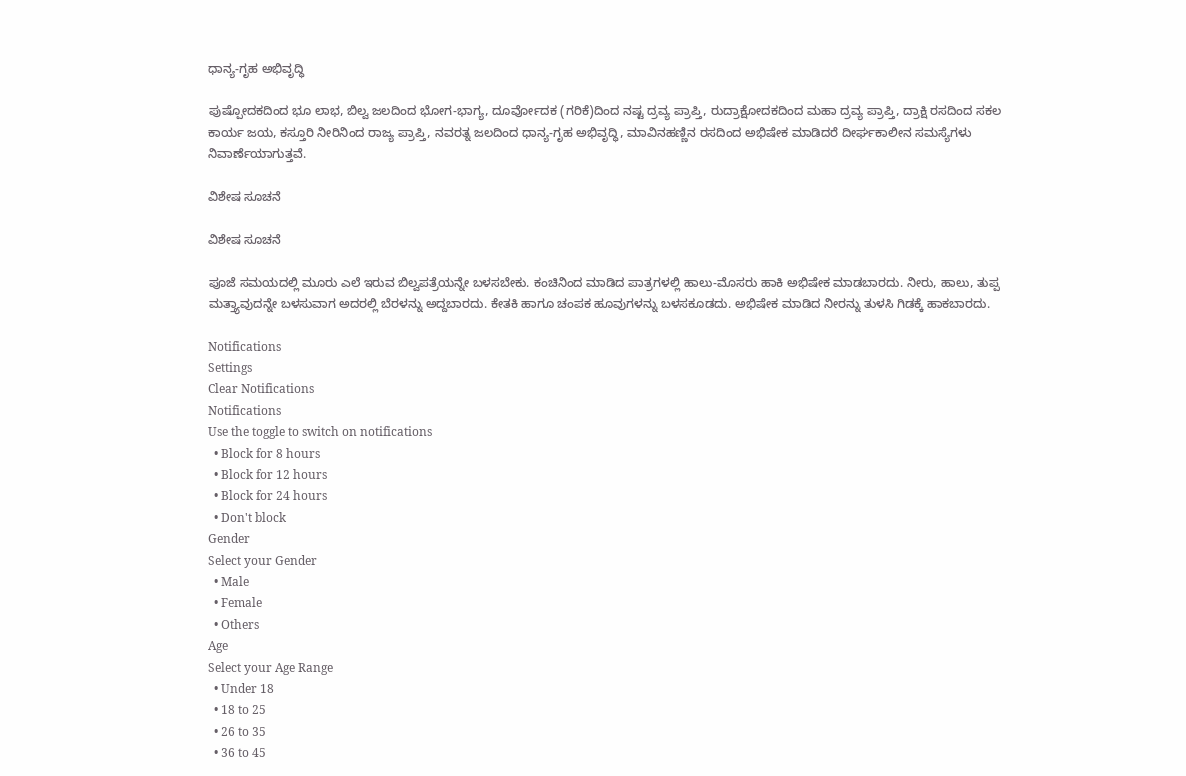ಧಾನ್ಯ-ಗೃಹ ಅಭಿವೃದ್ಧಿ

ಪುಷ್ಪೋದಕದಿಂದ ಭೂ ಲಾಭ, ಬಿಲ್ವ ಜಲದಿಂದ ಭೋಗ-ಭಾಗ್ಯ, ದೂರ್ವೋದಕ (ಗರಿಕೆ)ದಿಂದ ನಷ್ಟ ದ್ರವ್ಯ ಪ್ರಾಪ್ತಿ, ರುದ್ರಾಕ್ಷೋದಕದಿಂದ ಮಹಾ ದ್ರವ್ಯ ಪ್ರಾಪ್ತಿ, ದ್ರಾಕ್ಷಿ ರಸದಿಂದ ಸಕಲ ಕಾರ್ಯ ಜಯ, ಕಸ್ತೂರಿ ನೀರಿನಿಂದ ರಾಜ್ಯ ಪ್ರಾಪ್ತಿ, ನವರತ್ನ ಜಲದಿಂದ ಧಾನ್ಯ-ಗೃಹ ಅಭಿವೃದ್ಧಿ, ಮಾವಿನಹಣ್ಣಿನ ರಸದಿಂದ ಅಭಿಷೇಕ ಮಾಡಿದರೆ ದೀರ್ಘಕಾಲೀನ ಸಮಸ್ಯೆಗಳು ನಿವಾರ್ಣೆಯಾಗುತ್ತವೆ.

ವಿಶೇಷ ಸೂಚನೆ

ವಿಶೇಷ ಸೂಚನೆ

ಪೂಜೆ ಸಮಯದಲ್ಲಿ ಮೂರು ಎಲೆ ಇರುವ ಬಿಲ್ವಪತ್ರೆಯನ್ನೇ ಬಳಸಬೇಕು. ಕಂಚಿನಿಂದ ಮಾಡಿದ ಪಾತ್ರಗಳಲ್ಲಿ ಹಾಲು-ಮೊಸರು ಹಾಕಿ ಅಭಿಷೇಕ ಮಾಡಬಾರದು. ನೀರು, ಹಾಲು, ತುಪ್ಪ ಮತ್ತ್ಯಾವುದನ್ನೇ ಬಳಸುವಾಗ ಅದರಲ್ಲಿ ಬೆರಳನ್ನು ಅದ್ದಬಾರದು. ಕೇತಕಿ ಹಾಗೂ ಚಂಪಕ ಹೂವುಗಳನ್ನು ಬಳಸಕೂಡದು. ಅಭಿಷೇಕ ಮಾಡಿದ ನೀರನ್ನು ತುಳಸಿ ಗಿಡಕ್ಕೆ ಹಾಕಬಾರದು.

Notifications
Settings
Clear Notifications
Notifications
Use the toggle to switch on notifications
  • Block for 8 hours
  • Block for 12 hours
  • Block for 24 hours
  • Don't block
Gender
Select your Gender
  • Male
  • Female
  • Others
Age
Select your Age Range
  • Under 18
  • 18 to 25
  • 26 to 35
  • 36 to 45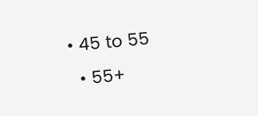• 45 to 55
  • 55+